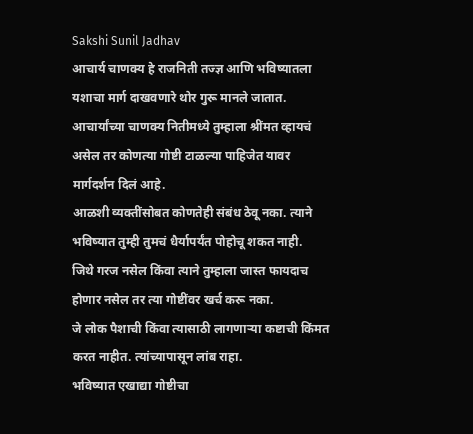Sakshi Sunil Jadhav
आचार्य चाणक्य हे राजनिती तज्ज्ञ आणि भविष्यातला यशाचा मार्ग दाखवणारे थोर गुरू मानले जातात.
आचार्यांच्या चाणक्य नितीमध्ये तुम्हाला श्रींमत व्हायचं असेल तर कोणत्या गोष्टी टाळल्या पाहिजेत यावर मार्गदर्शन दिलं आहे.
आळशी व्यक्तींसोबत कोणतेही संबंध ठेवू नका. त्याने भविष्यात तुम्ही तुमचं धैर्यापर्यंत पोहोचू शकत नाही.
जिथे गरज नसेल किंवा त्याने तुम्हाला जास्त फायदाच होणार नसेल तर त्या गोष्टींवर खर्च करू नका.
जे लोक पैशाची किंवा त्यासाठी लागणाऱ्या कष्टाची किंमत करत नाहीत. त्यांच्यापासून लांब राहा.
भविष्यात एखाद्या गोष्टीचा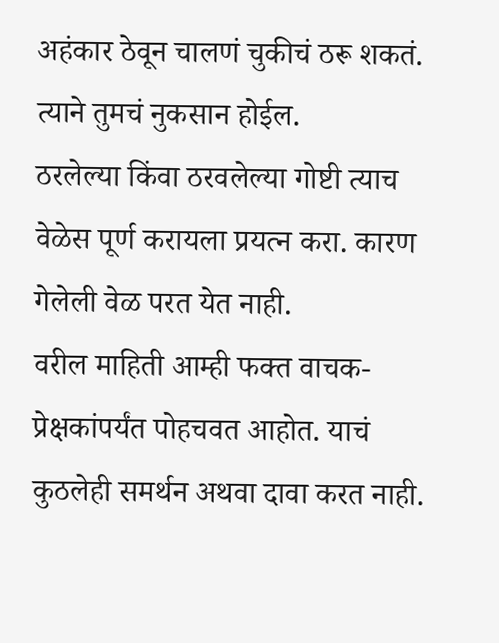अहंकार ठेवून चालणं चुकीचं ठरू शकतं. त्याने तुमचं नुकसान होईल.
ठरलेल्या किंवा ठरवलेल्या गोष्टी त्याच वेळेस पूर्ण करायला प्रयत्न करा. कारण गेलेली वेळ परत येत नाही.
वरील माहिती आम्ही फक्त वाचक-प्रेक्षकांपर्यंत पोहचवत आहोत. याचं कुठलेही समर्थन अथवा दावा करत नाही.